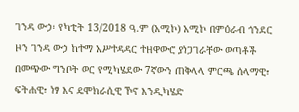ገንዳ ውኃ፡ የካቲት 13/2018 ዓ.ም (አሚኮ) አሚኮ በምዕራብ ጎንደር ዞን ገንዳ ውኃ ከተማ አሥተዳዳር ተዘዋውሮ ያነጋገራቸው ወጣቶች በመጭው ግንቦት ወር የሚካሄደው 7ኛውን ጠቅላላ ምርጫ ሰላማዊ፣ ፍትሐዊ፣ ነፃ እና ዴሞክራሲዊ ኾኖ እንዲካሄድ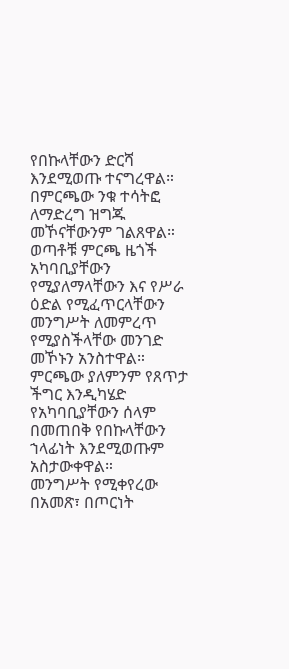የበኩላቸውን ድርሻ እንደሚወጡ ተናግረዋል።
በምርጫው ንቁ ተሳትፎ ለማድረግ ዝግጁ መኾናቸውንም ገልጸዋል። ወጣቶቹ ምርጫ ዜጎች አካባቢያቸውን የሚያለማላቸውን እና የሥራ ዕድል የሚፈጥርላቸውን መንግሥት ለመምረጥ የሚያስችላቸው መንገድ መኾኑን አንስተዋል።
ምርጫው ያለምንም የጸጥታ ችግር እንዲካሄድ የአካባቢያቸውን ሰላም በመጠበቅ የበኩላቸውን ኀላፊነት እንደሚወጡም አስታውቀዋል።
መንግሥት የሚቀየረው በአመጽ፣ በጦርነት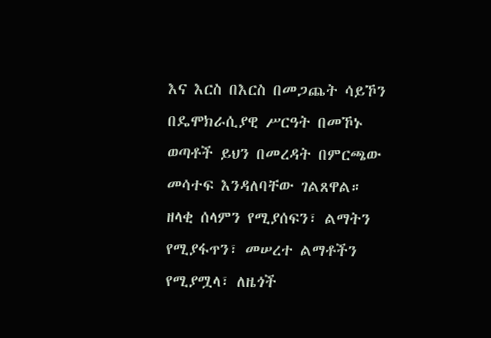እና እርስ በእርስ በመጋጨት ሳይኾን በዴሞክራሲያዊ ሥርዓት በመኾኑ ወጣቶች ይህን በመረዳት በምርጫው መሳተፍ እንዳለባቸው ገልጸዋል።
ዘላቂ ሰላምን የሚያሰፍን፣ ልማትን የሚያፋጥን፣ መሠረተ ልማቶችን የሚያሟላ፣ ለዜጎች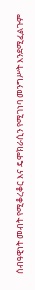ሰብዓዊነት መብት የሚቆረቆር እና ዴሞክራሲን የሚገነባ መንግሥት እንደሚፈልጉም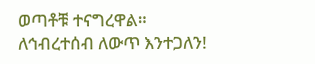ወጣቶቹ ተናግረዋል።
ለኅብረተሰብ ለውጥ እንተጋለን!